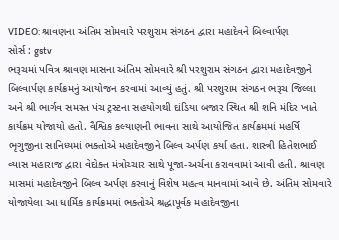VIDEO: શ્રાવણના અંતિમ સોમવારે પરશુરામ સંગઠન દ્વારા મહાદેવને બિલ્વાર્પણ
સોર્સ : gstv
ભરૂચમાં પવિત્ર શ્રાવણ માસના અંતિમ સોમવારે શ્રી પરશુરામ સંગઠન દ્વારા મહાદેવજીને બિલ્વાર્પણ કાર્યક્રમનું આયોજન કરવામાં આવ્યું હતું. શ્રી પરશુરામ સંગઠન ભરૂચ જિલ્લા અને શ્રી ભાર્ગવ સમસ્ત પંચ ટ્રસ્ટના સહયોગથી દાંડિયા બજાર સ્થિત શ્રી શનિ મંદિર ખાતે કાર્યક્રમ યોજાયો હતો. વૈશ્વિક કલ્યાણની ભાવના સાથે આયોજિત કાર્યક્રમમાં મહર્ષિ ભૃગુજીના સાનિધ્યમાં ભક્તોએ મહાદેવજીને બિલ્વ અર્પણ કર્યા હતા. શાસ્ત્રી હિતેશભાઈ વ્યાસ મહારાજ દ્વારા વેદોક્ત મંત્રોચ્ચાર સાથે પૂજા-અર્ચના કરાવવામાં આવી હતી. શ્રાવણ માસમાં મહાદેવજીને બિલ્વ અર્પણ કરવાનું વિશેષ મહત્વ માનવામાં આવે છે. અંતિમ સોમવારે યોજાયેલા આ ધાર્મિક કાર્યક્રમમાં ભક્તોએ શ્રદ્ધાપૂર્વક મહાદેવજીના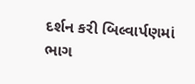દર્શન કરી બિલ્વાર્પણમાં ભાગ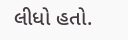લીધો હતો.